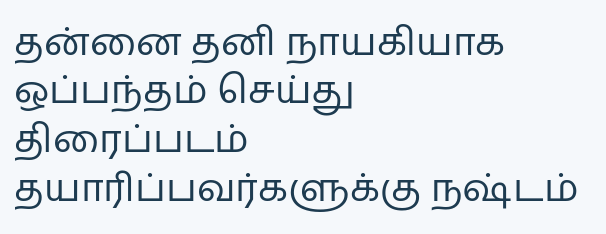தன்னை தனி நாயகியாக ஒப்பந்தம் செய்து திரைப்படம் தயாரிப்பவர்களுக்கு நஷ்டம்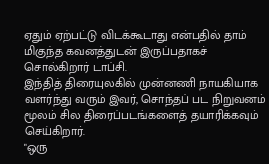ஏதும் ஏற்பட்டு விடக்கூடாது என்பதில் தாம் மிகுந்த கவனத்துடன் இருப்பதாகச் சொல்கிறார் டாப்சி.
இந்தித் திரையுலகில் முன்னணி நாயகியாக வளர்ந்து வரும் இவர், சொந்தப் பட நிறுவனம் மூலம் சில திரைப்படங்களைத் தயாரிக்கவும் செய்கிறார்.
"ஒரு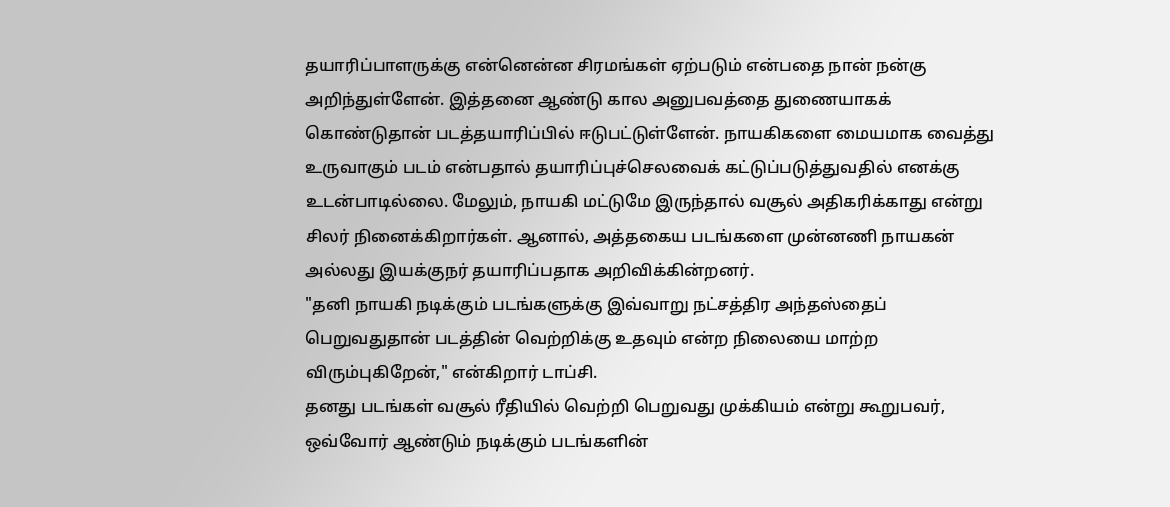தயாரிப்பாளருக்கு என்னென்ன சிரமங்கள் ஏற்படும் என்பதை நான் நன்கு அறிந்துள்ளேன். இத்தனை ஆண்டு கால அனுபவத்தை துணையாகக் கொண்டுதான் படத்தயாரிப்பில் ஈடுபட்டுள்ளேன். நாயகிகளை மையமாக வைத்து உருவாகும் படம் என்பதால் தயாரிப்புச்செலவைக் கட்டுப்படுத்துவதில் எனக்கு உடன்பாடில்லை. மேலும், நாயகி மட்டுமே இருந்தால் வசூல் அதிகரிக்காது என்று சிலர் நினைக்கிறார்கள். ஆனால், அத்தகைய படங்களை முன்னணி நாயகன் அல்லது இயக்குநர் தயாரிப்பதாக அறிவிக்கின்றனர்.
"தனி நாயகி நடிக்கும் படங்களுக்கு இவ்வாறு நட்சத்திர அந்தஸ்தைப் பெறுவதுதான் படத்தின் வெற்றிக்கு உதவும் என்ற நிலையை மாற்ற விரும்புகிறேன்," என்கிறார் டாப்சி.
தனது படங்கள் வசூல் ரீதியில் வெற்றி பெறுவது முக்கியம் என்று கூறுபவர், ஒவ்வோர் ஆண்டும் நடிக்கும் படங்களின்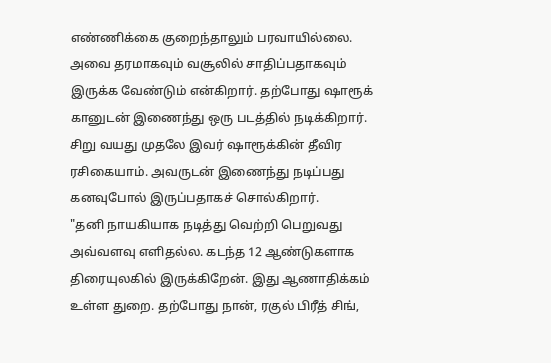எண்ணிக்கை குறைந்தாலும் பரவாயில்லை. அவை தரமாகவும் வசூலில் சாதிப்பதாகவும் இருக்க வேண்டும் என்கிறார். தற்போது ஷாரூக் கானுடன் இணைந்து ஒரு படத்தில் நடிக்கிறார். சிறு வயது முதலே இவர் ஷாரூக்கின் தீவிர ரசிகையாம். அவருடன் இணைந்து நடிப்பது கனவுபோல் இருப்பதாகச் சொல்கிறார்.
"தனி நாயகியாக நடித்து வெற்றி பெறுவது அவ்வளவு எளிதல்ல. கடந்த 12 ஆண்டுகளாக திரையுலகில் இருக்கிறேன். இது ஆணாதிக்கம் உள்ள துறை. தற்போது நான், ரகுல் பிரீத் சிங்,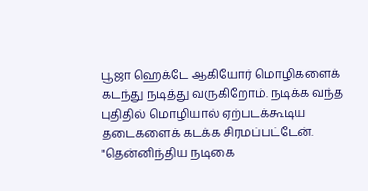பூஜா ஹெக்டே ஆகியோர் மொழிகளைக் கடந்து நடித்து வருகிறோம். நடிக்க வந்த புதிதில் மொழியால் ஏற்படக்கூடிய தடைகளைக் கடக்க சிரமப்பட்டேன்.
"தென்னிந்திய நடிகை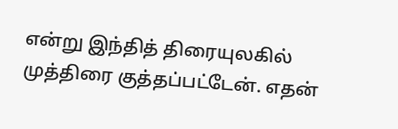என்று இந்தித் திரையுலகில் முத்திரை குத்தப்பட்டேன். எதன்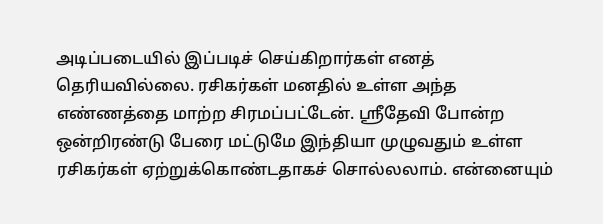அடிப்படையில் இப்படிச் செய்கிறார்கள் எனத் தெரியவில்லை. ரசிகர்கள் மனதில் உள்ள அந்த எண்ணத்தை மாற்ற சிரமப்பட்டேன். ஸ்ரீதேவி போன்ற ஒன்றிரண்டு பேரை மட்டுமே இந்தியா முழுவதும் உள்ள ரசிகர்கள் ஏற்றுக்கொண்டதாகச் சொல்லலாம். என்னையும்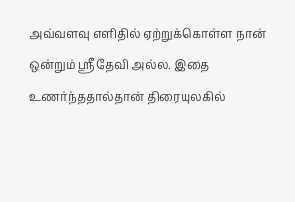அவ்வளவு எளிதில் ஏற்றுக்கொள்ள நான் ஒன்றும் ஸ்ரீதேவி அல்ல. இதை உணர்ந்ததால்தான் திரையுலகில்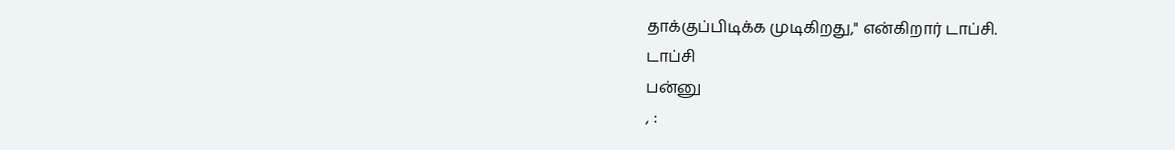தாக்குப்பிடிக்க முடிகிறது," என்கிறார் டாப்சி.
டாப்சி
பன்னு
, :